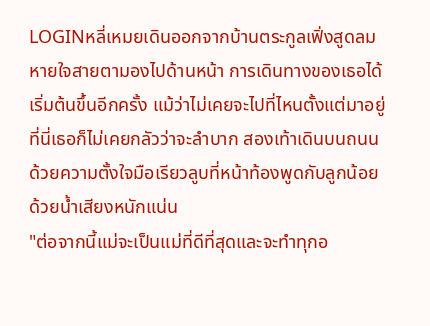LOGINหลี่เหมยเดินออกจากบ้านตระกูลเฟิ่งสูดลมหายใจสายตามองไปด้านหน้า การเดินทางของเธอได้เริ่มต้นขึ้นอีกครั้ง แม้ว่าไม่เคยจะไปที่ไหนตั้งแต่มาอยู่ที่นี่เธอก็ไม่เคยกลัวว่าจะลำบาก สองเท้าเดินบนถนนด้วยความตั้งใจมือเรียวลูบที่หน้าท้องพูดกับลูกน้อยด้วยน้ำเสียงหนักแน่น
"ต่อจากนี้แม่จะเป็นแม่ที่ดีที่สุดและจะทำทุกอ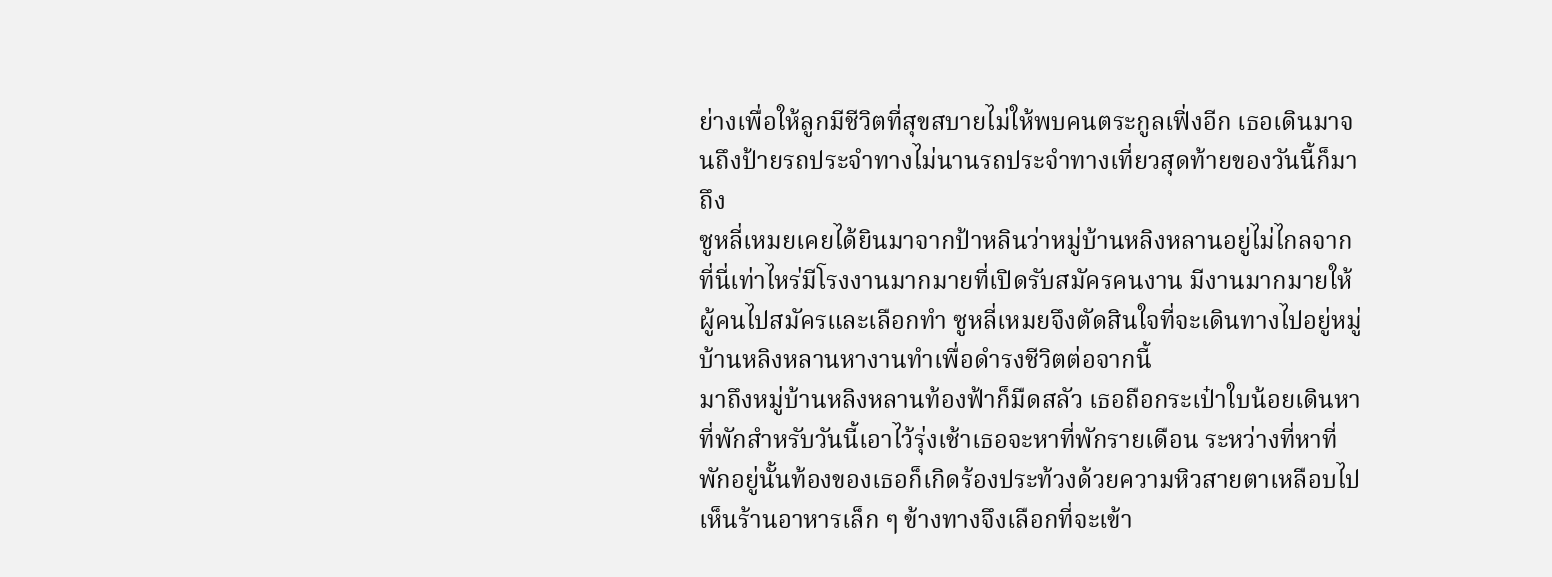ย่างเพื่อให้ลูกมีชีวิตที่สุขสบายไม่ให้พบคนตระกูลเฟิ่งอีก เธอเดินมาจนถึงป้ายรถประจำทางไม่นานรถประจำทางเที่ยวสุดท้ายของวันนี้ก็มาถึง
ซูหลี่เหมยเคยได้ยินมาจากป้าหลินว่าหมู่บ้านหลิงหลานอยู่ไม่ไกลจากที่นี่เท่าไหร่มีโรงงานมากมายที่เปิดรับสมัครคนงาน มีงานมากมายให้ผู้คนไปสมัครและเลือกทำ ซูหลี่เหมยจึงตัดสินใจที่จะเดินทางไปอยู่หมู่บ้านหลิงหลานหางานทำเพื่อดำรงชีวิตต่อจากนี้
มาถึงหมู่บ้านหลิงหลานท้องฟ้าก็มืดสลัว เธอถือกระเป๋าใบน้อยเดินหาที่พักสำหรับวันนี้เอาไว้รุ่งเช้าเธอจะหาที่พักรายเดือน ระหว่างที่หาที่พักอยู่นั้นท้องของเธอก็เกิดร้องประท้วงด้วยความหิวสายตาเหลือบไปเห็นร้านอาหารเล็ก ๆ ข้างทางจึงเลือกที่จะเข้า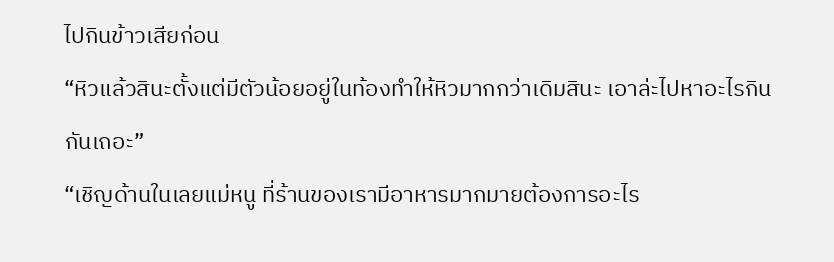ไปกินข้าวเสียก่อน
“หิวแล้วสินะตั้งแต่มีตัวน้อยอยู่ในท้องทำให้หิวมากกว่าเดิมสินะ เอาล่ะไปหาอะไรกินกันเถอะ”
“เชิญด้านในเลยแม่หนู ที่ร้านของเรามีอาหารมากมายต้องการอะไร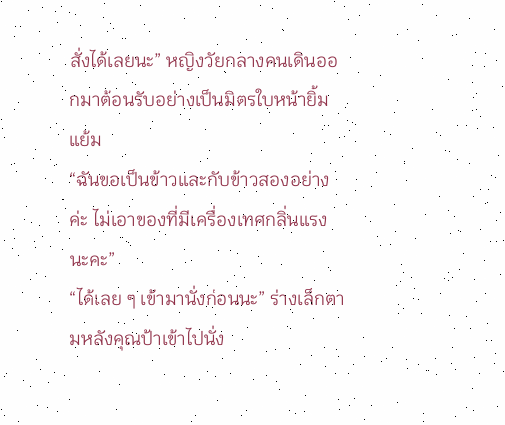สั่งได้เลยนะ” หญิงวัยกลางคนเดินออกมาต้อนรับอย่างเป็นมิตรใบหน้ายิ้มแย้ม
“ฉันขอเป็นข้าวและกับข้าวสองอย่างค่ะ ไม่เอาของที่มีเครื่องเทศกลิ่นแรงนะคะ”
“ได้เลย ๆ เข้ามานั่งก่อนนะ” ร่างเล็กตามหลังคุณป้าเข้าไปนั่ง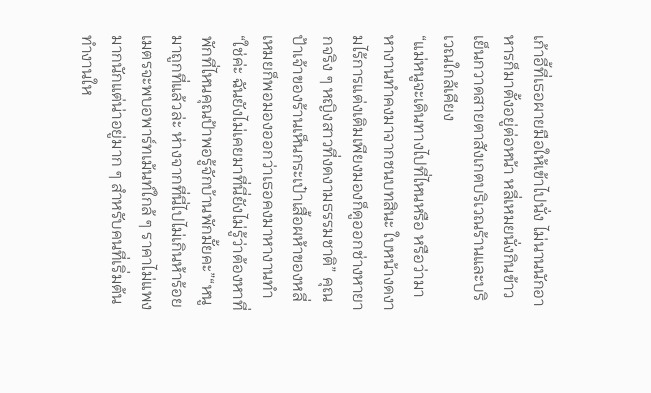เก้าอี้ที่เธอผายมือให้เข้าไปนั่ง ไม่นานนักอาหารก็มาตั้งอยู่ต่อหน้า หลี่เหมยนั่งกินข้าวเย็นกวาดสายตาสังเกตบริเวณร้านและบริเวณใกล้เคียง
“แม่หนูจะเดินทางไปที่ไหนหรือ หรือว่ามาหางานทำคงมาจากชนบทสินะ ใบหน้างดงามไร้การแต่งเติมเพียงมองก็ดูออกช่างหายากจริง ๆ หญิงสาวที่งดงามธรรมชาติ” คุณป้าเจ้าของร้านเห็นกระเป๋าเสื้อผห้าของหลี่เหมยก็พอมองออกว่าเธอคงมาหางานทำ
“ใช่ค่ะ ฉันยังไม่เคยมาที่นี่ยังไม่รู้ว่าต้องหาที่พักที่ไหนคุณป้าพอรู้จักบ้านพักมั้ยคะ”“หนูมาถูกที่แล้วล่ะ ห่างจากที่นี่ไปไม่เกินห้าร้อยเมตรจะพบอพาร์ทเม้นท์ใกล้ ๆ ราคาไม่แพงมากนักแต่น่าอยู่มาก ๆ สำหรับคนที่เริ่มต้นทำงานให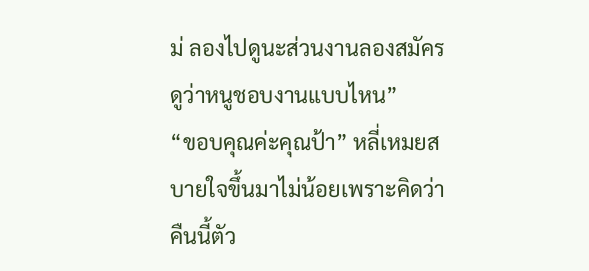ม่ ลองไปดูนะส่วนงานลองสมัครดูว่าหนูชอบงานแบบไหน”
“ขอบคุณค่ะคุณป้า” หลี่เหมยสบายใจขึ้นมาไม่น้อยเพราะคิดว่าคืนนี้ตัว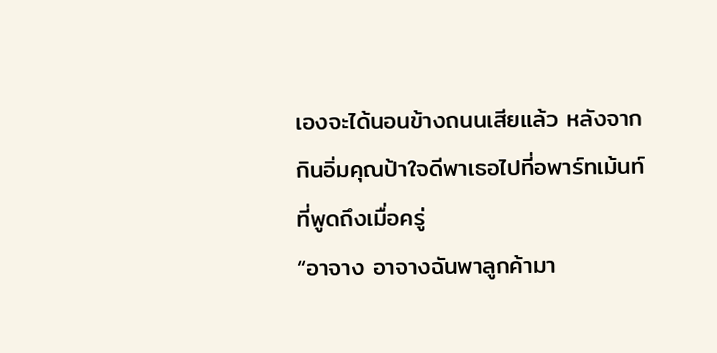เองจะได้นอนข้างถนนเสียแล้ว หลังจากกินอิ่มคุณป้าใจดีพาเธอไปที่อพาร์ทเม้นท์ที่พูดถึงเมื่อครู่
“อาจาง อาจางฉันพาลูกค้ามา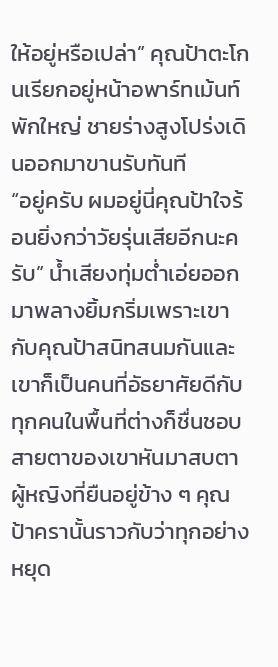ให้อยู่หรือเปล่า” คุณป้าตะโกนเรียกอยู่หน้าอพาร์ทเม้นท์พักใหญ่ ชายร่างสูงโปร่งเดินออกมาขานรับทันที
“อยู่ครับ ผมอยู่นี่คุณป้าใจร้อนยิ่งกว่าวัยรุ่นเสียอีกนะครับ” น้ำเสียงทุ่มต่ำเอ่ยออกมาพลางยิ้มกริ่มเพราะเขากับคุณป้าสนิทสนมกันและเขาก็เป็นคนที่อัธยาศัยดีกับทุกคนในพื้นที่ต่างก็ชื่นชอบ สายตาของเขาหันมาสบตาผู้หญิงที่ยืนอยู่ข้าง ๆ คุณป้าครานั้นราวกับว่าทุกอย่างหยุด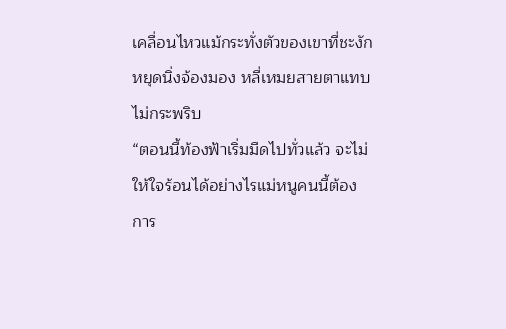เคลื่อนไหวแม้กระทั่งตัวของเขาที่ชะงักหยุดนิ่งจ้องมอง หลี่เหมยสายตาแทบไม่กระพริบ
“ตอนนี้ท้องฟ้าเริ่มมืดไปทั่วแล้ว จะไม่ให้ใจร้อนได้อย่างไรแม่หนูคนนี้ต้องการ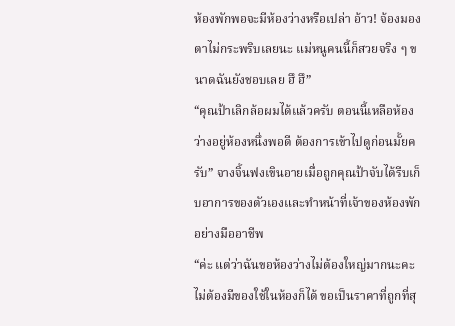ห้องพักพอจะมีห้องว่างหรือเปล่า อ้าว! จ้องมองตาไม่กระพริบเลยนะ แม่หนูคนนี้ก็สวยจริง ๆ ขนาดฉันยังชอบเลย ฮึ ฮึ”
“คุณป้าเลิกล้อผมได้แล้วครับ ตอนนี้เหลือห้องว่างอยู่ห้องหนึ่งพอดี ต้องการเข้าไปดูก่อนมั้ยครับ” จางจิ้นฟงเขินอายเมื่อถูกคุณป้าจับได้รีบเก็บอาการของตัวเองและทำหน้าที่เจ้าของห้องพักอย่างมืออาชีพ
“ค่ะ แต่ว่าฉันขอห้องว่างไม่ต้องใหญ่มากนะคะ ไม่ต้องมีของใช้ในห้องก็ได้ ขอเป็นราคาที่ถูกที่สุ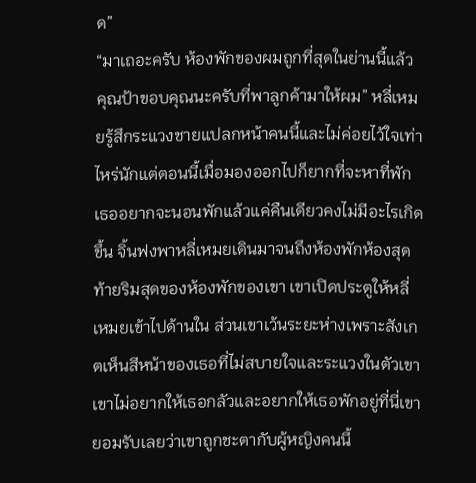ด”
“มาเถอะครับ ห้องพักของผมถูกที่สุดในย่านนี้แล้ว คุณป้าขอบคุณนะครับที่พาลูกค้ามาให้ผม” หลี่เหมยรู้สึกระแวงชายแปลกหน้าคนนี้และไม่ค่อยไว้ใจเท่าไหร่นักแต่ตอนนี้เมื่อมองออกไปก็ยากที่จะหาที่พักเธออยากจะนอนพักแล้วแค่คืนเดียวคงไม่มีอะไรเกิดขึ้น จิ้นฟงพาหลี่เหมยเดินมาจนถึงห้องพักห้องสุดท้ายริมสุดของห้องพักของเขา เขาเปิดประตูให้หลี่เหมยเข้าไปด้านใน ส่วนเขาเว้นระยะห่างเพราะสังเกตเห็นสีหน้าของเธอที่ไม่สบายใจและระแวงในตัวเขา เขาไม่อยากให้เธอกลัวและอยากให้เธอพักอยู่ที่นี่เขายอมรับเลยว่าเขาถูกชะตากับผู้หญิงคนนี้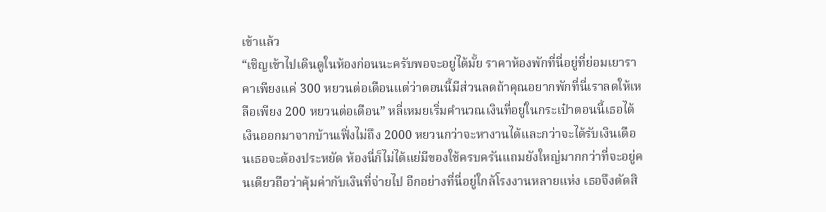เข้าแล้ว
“เชิญเข้าไปเดินดูในห้องก่อนนะครับพอจะอยู่ได้มั้ย ราคาห้องพักที่นี่อยู่ที่ย่อมเยาราคาเพียงแค่ 300 หยวนต่อเดือนแต่ว่าตอนนี้มีส่วนลดถ้าคุณอยากพักที่นี่เราลดให้เหลือเพียง 200 หยวนต่อเดือน” หลี่เหมยเริ่มคำนวณเงินที่อยู่ในกระเป๋าตอนนี้เธอได้เงินออกมาจากบ้านเฟิ่งไม่ถึง 2000 หยวนกว่าจะหางานได้และกว่าจะได้รับเงินเดือนเธอจะต้องประหยัด ห้องนี่ก็ไม่ได้แย่มีของใช้ครบครันแถมยังใหญ่มากกว่าที่จะอยู่คนเดียวถือว่าคุ้มค่ากับเงินที่จ่ายไป อีกอย่างที่นี่อยู่ใกล้โรงงานหลายแห่ง เธอจึงตัดสิ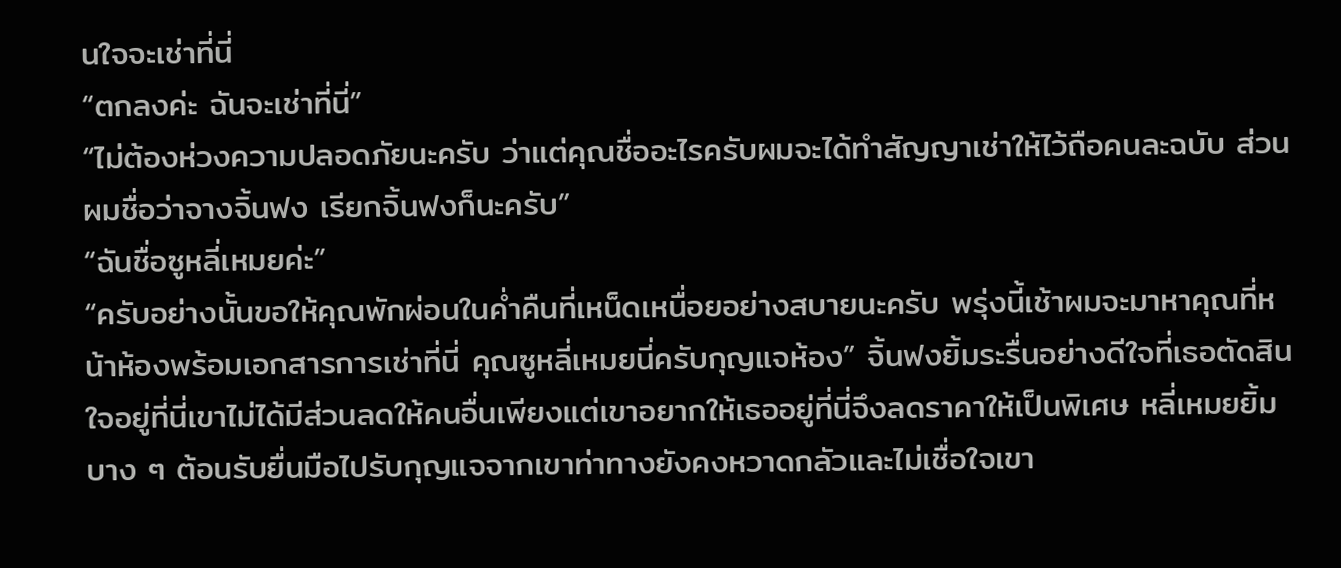นใจจะเช่าที่นี่
“ตกลงค่ะ ฉันจะเช่าที่นี่”
“ไม่ต้องห่วงความปลอดภัยนะครับ ว่าแต่คุณชื่ออะไรครับผมจะได้ทำสัญญาเช่าให้ไว้ถือคนละฉบับ ส่วนผมชื่อว่าจางจิ้นฟง เรียกจิ้นฟงก็นะครับ”
“ฉันชื่อซูหลี่เหมยค่ะ”
“ครับอย่างนั้นขอให้คุณพักผ่อนในค่ำคืนที่เหน็ดเหนื่อยอย่างสบายนะครับ พรุ่งนี้เช้าผมจะมาหาคุณที่หน้าห้องพร้อมเอกสารการเช่าที่นี่ คุณซูหลี่เหมยนี่ครับกุญแจห้อง” จิ้นฟงยิ้มระรื่นอย่างดีใจที่เธอตัดสินใจอยู่ที่นี่เขาไม่ได้มีส่วนลดให้คนอื่นเพียงแต่เขาอยากให้เธออยู่ที่นี่จึงลดราคาให้เป็นพิเศษ หลี่เหมยยิ้มบาง ๆ ต้อนรับยื่นมือไปรับกุญแจจากเขาท่าทางยังคงหวาดกลัวและไม่เชื่อใจเขา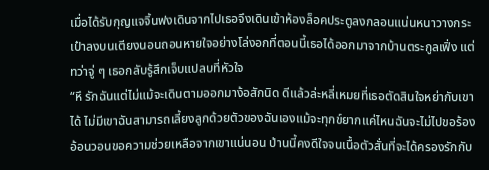เมื่อได้รับกุญแจจิ้นฟงเดินจากไปเธอจึงเดินเข้าห้องล็อคประตูลงกลอนแน่นหนาวางกระเป๋าลงบนเตียงนอนถอนหายใจอย่างโล่งอกที่ตอนนี้เธอได้ออกมาจากบ้านตระกูลเฟิ่ง แต่ทว่าจู่ ๆ เธอกลับรู้สึกเจ็บแปลบที่หัวใจ
“หึ รักฉันแต่ไม่แม้จะเดินตามออกมาง้อสักนิด ดีแล้วล่ะหลี่เหมยที่เธอตัดสินใจหย่ากับเขาได้ ไม่มีเขาฉันสามารถเลี้ยงลูกด้วยตัวของฉันเองแม้จะทุกข์ยากแค่ไหนฉันจะไม่ไปขอร้องอ้อนวอนขอความช่วยเหลือจากเขาแน่นอน ป่านนี้คงดีใจจนเนื้อตัวสั่นที่จะได้ครองรักกับ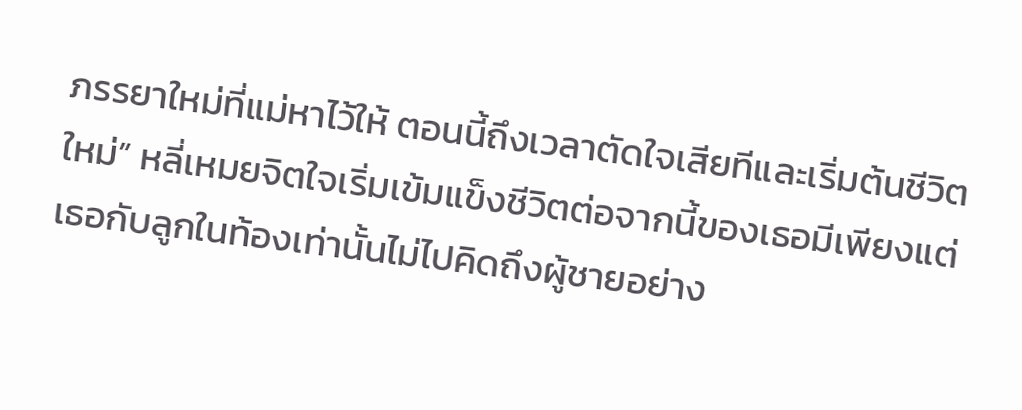ภรรยาใหม่ที่แม่หาไว้ให้ ตอนนี้ถึงเวลาตัดใจเสียทีและเริ่มต้นชีวิตใหม่” หลี่เหมยจิตใจเริ่มเข้มแข็งชีวิตต่อจากนี้ของเธอมีเพียงแต่เธอกับลูกในท้องเท่านั้นไม่ไปคิดถึงผู้ชายอย่าง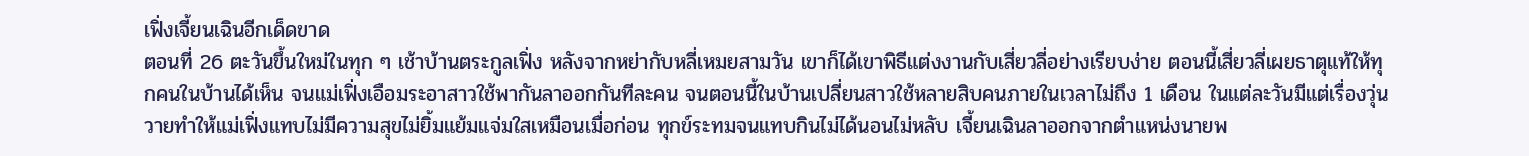เฟิ่งเจี้ยนเฉินอีกเด็ดขาด
ตอนที่ 26 ตะวันขึ้นใหม่ในทุก ๆ เช้าบ้านตระกูลเฟิ่ง หลังจากหย่ากับหลี่เหมยสามวัน เขาก็ได้เขาพิธีแต่งงานกับเสี่ยวลี่อย่างเรียบง่าย ตอนนี้เสี่ยวลี่เผยธาตุแท้ให้ทุกคนในบ้านได้เห็น จนแม่เฟิ่งเอือมระอาสาวใช้พากันลาออกกันทีละคน จนตอนนี้ในบ้านเปลี่ยนสาวใช้หลายสิบคนภายในเวลาไม่ถึง 1 เดือน ในแต่ละวันมีแต่เรื่องวุ่นวายทำให้แม่เฟิ่งแทบไม่มีความสุขไม่ยิ้มแย้มแจ่มใสเหมือนเมื่อก่อน ทุกข์ระทมจนแทบกินไม่ได้นอนไม่หลับ เจี้ยนเฉินลาออกจากตำแหน่งนายพ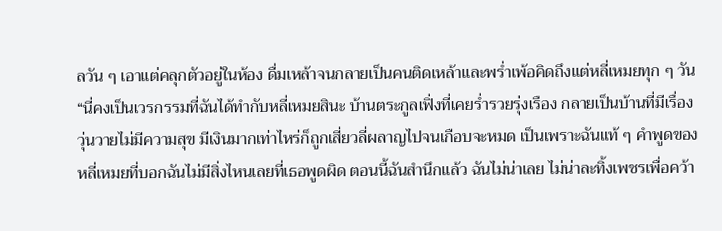ลวัน ๆ เอาแต่คลุกตัวอยู่ในห้อง ดื่มเหล้าจนกลายเป็นคนติดเหล้าและพร่ำเพ้อคิดถึงแต่หลี่เหมยทุก ๆ วัน“นี่คงเป็นเวรกรรมที่ฉันได้ทำกับหลี่เหมยสินะ บ้านตระกูลเฟิ่งที่เคยร่ำรวยรุ่งเรือง กลายเป็นบ้านที่มีเรื่องวุ่นวายไม่มีความสุข มีเงินมากเท่าไหร่ก็ถูกเสี่ยวลี่ผลาญไปจนเกือบจะหมด เป็นเพราะฉันแท้ ๆ คำพูดของหลี่เหมยที่บอกฉันไม่มีสิ่งไหนเลยที่เธอพูดผิด ตอนนี้ฉันสำนึกแล้ว ฉันไม่น่าเลย ไม่น่าละทิ้งเพชรเพื่อคว้า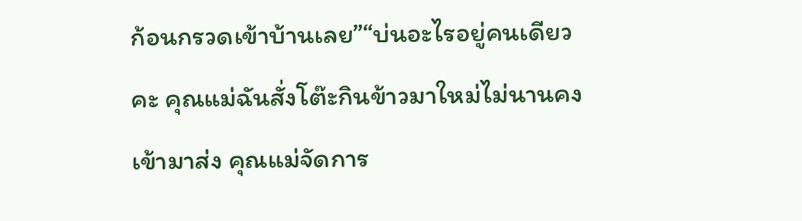ก้อนกรวดเข้าบ้านเลย”“บ่นอะไรอยู่คนเดียวคะ คุณแม่ฉันสั่งโต๊ะกินข้าวมาใหม่ไม่นานคงเข้ามาส่ง คุณแม่จัดการ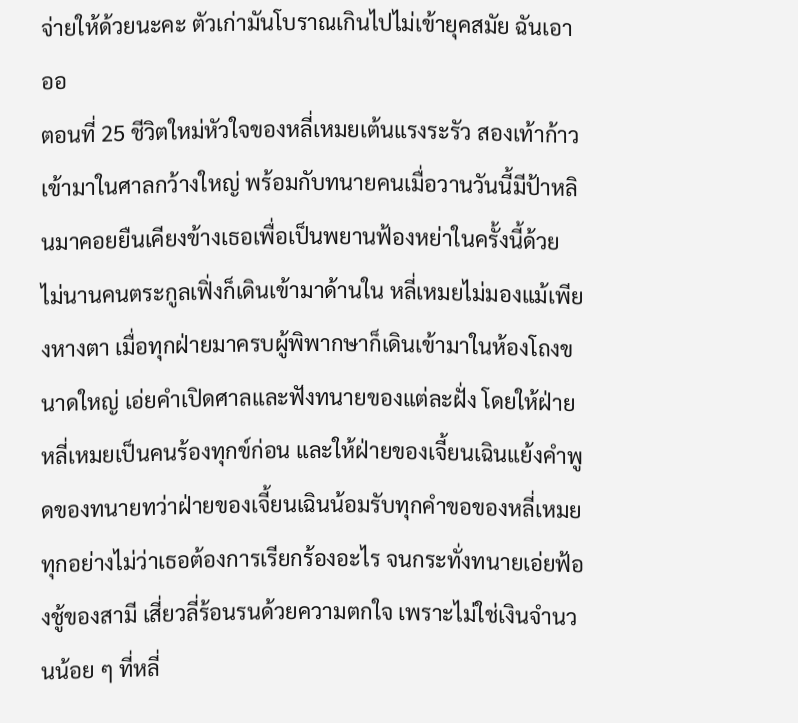จ่ายให้ด้วยนะคะ ตัวเก่ามันโบราณเกินไปไม่เข้ายุคสมัย ฉันเอาออ
ตอนที่ 25 ชีวิตใหม่หัวใจของหลี่เหมยเต้นแรงระรัว สองเท้าก้าวเข้ามาในศาลกว้างใหญ่ พร้อมกับทนายคนเมื่อวานวันนี้มีป้าหลินมาคอยยืนเคียงข้างเธอเพื่อเป็นพยานฟ้องหย่าในครั้งนี้ด้วย ไม่นานคนตระกูลเฟิ่งก็เดินเข้ามาด้านใน หลี่เหมยไม่มองแม้เพียงหางตา เมื่อทุกฝ่ายมาครบผู้พิพากษาก็เดินเข้ามาในห้องโถงขนาดใหญ่ เอ่ยคำเปิดศาลและฟังทนายของแต่ละฝั่ง โดยให้ฝ่ายหลี่เหมยเป็นคนร้องทุกข์ก่อน และให้ฝ่ายของเจี้ยนเฉินแย้งคำพูดของทนายทว่าฝ่ายของเจี้ยนเฉินน้อมรับทุกคำขอของหลี่เหมยทุกอย่างไม่ว่าเธอต้องการเรียกร้องอะไร จนกระทั่งทนายเอ่ยฟ้องชู้ของสามี เสี่ยวลี่ร้อนรนด้วยความตกใจ เพราะไม่ใช่เงินจำนวนน้อย ๆ ที่หลี่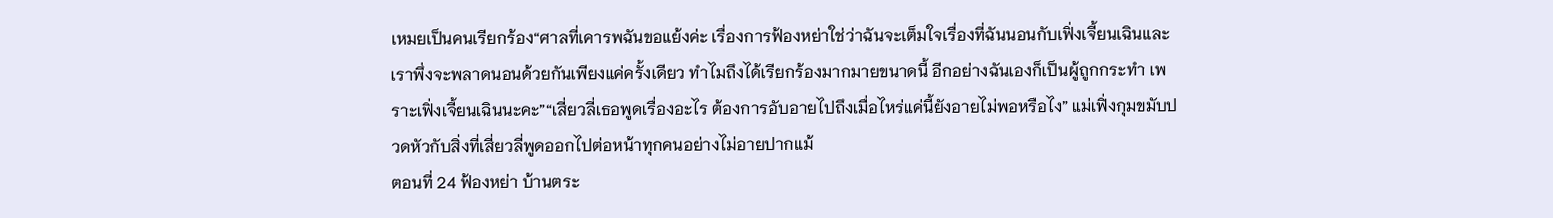เหมยเป็นคนเรียกร้อง“ศาลที่เคารพฉันขอแย้งค่ะ เรื่องการฟ้องหย่าใช่ว่าฉันจะเต็มใจเรื่องที่ฉันนอนกับเฟิ่งเจี้ยนเฉินและเราพึ่งจะพลาดนอนด้วยกันเพียงแค่ครั้งเดียว ทำไมถึงได้เรียกร้องมากมายขนาดนี้ อีกอย่างฉันเองก็เป็นผู้ถูกกระทำ เพราะเฟิ่งเจี้ยนเฉินนะคะ”“เสี่ยวลี่เธอพูดเรื่องอะไร ต้องการอับอายไปถึงเมื่อไหร่แค่นี้ยังอายไม่พอหรือไง” แม่เฟิ่งกุมขมับปวดหัวกับสิ่งที่เสี่ยวลี่พูดออกไปต่อหน้าทุกคนอย่างไม่อายปากแม้
ตอนที่ 24 ฟ้องหย่า บ้านตระ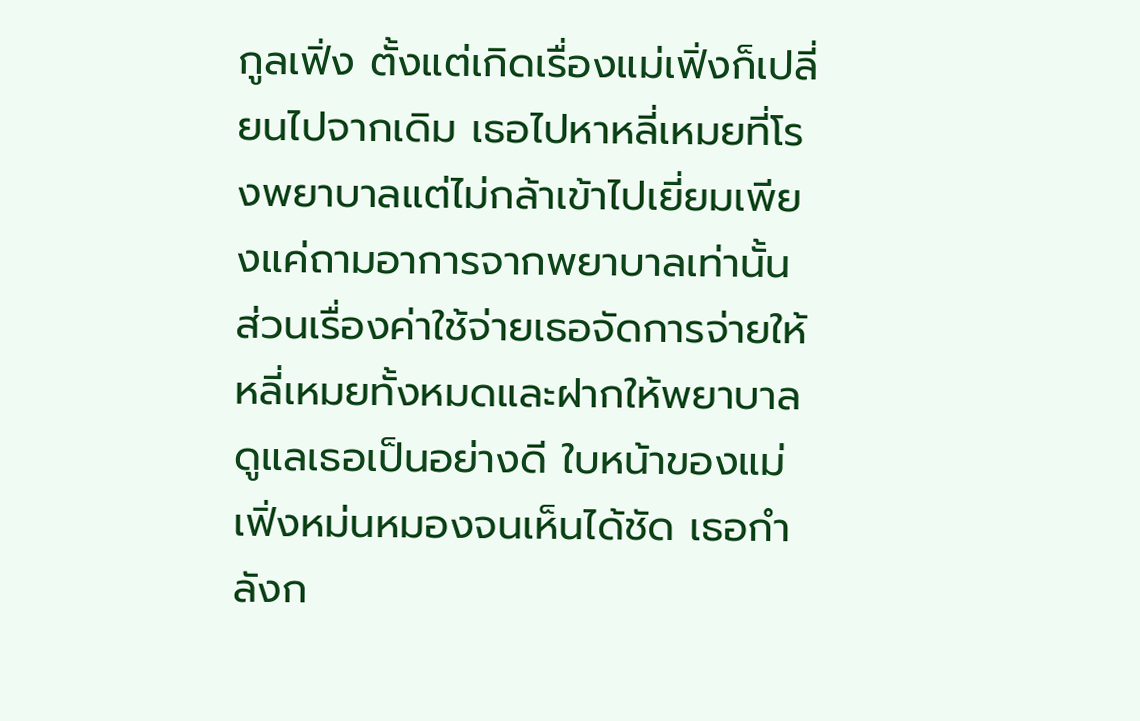กูลเฟิ่ง ตั้งแต่เกิดเรื่องแม่เฟิ่งก็เปลี่ยนไปจากเดิม เธอไปหาหลี่เหมยที่โรงพยาบาลแต่ไม่กล้าเข้าไปเยี่ยมเพียงแค่ถามอาการจากพยาบาลเท่านั้น ส่วนเรื่องค่าใช้จ่ายเธอจัดการจ่ายให้หลี่เหมยทั้งหมดและฝากให้พยาบาลดูแลเธอเป็นอย่างดี ใบหน้าของแม่เฟิ่งหม่นหมองจนเห็นได้ชัด เธอกำลังก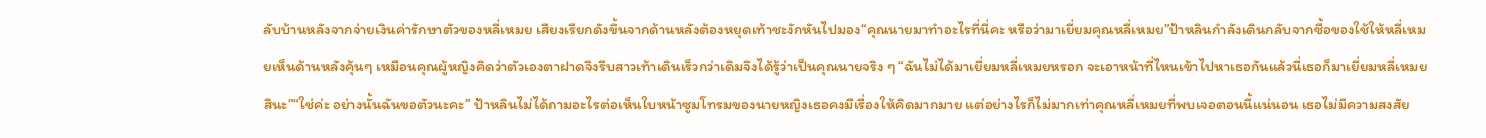ลับบ้านหลังจากจ่ายเงินค่ารักษาตัวของหลี่เหมย เสียงเรียกดังขึ้นจากด้านหลังต้องหยุดเท้าชะงักหันไปมอง“คุณนายมาทำอะไรที่นี่คะ หรือว่ามาเยี่ยมคุณหลี่เหมย”ป้าหลินกำลังเดินกลับจากซื้อของใช้ให้หลี่เหมยเห็นด้านหลังคุ้นๆ เหมือนคุณผู้หญิงคิดว่าตัวเองตาฝาดจึงรีบสาวเท้าเดินเร็วกว่าเดิมจึงได้รู้ว่าเป็นคุณนายจริง ๆ “ฉันไม่ได้มาเยี่ยมหลี่เหมยหรอก จะเอาหน้าที่ไหนเข้าไปหาเธอกันแล้วนี่เธอก็มาเยี่ยมหลี่เหมยสินะ”“ใช่ค่ะ อย่างนั้นฉันขอตัวนะคะ” ป้าหลินไม่ได้ถามอะไรต่อเห็นใบหน้าซูมโทรมของนายหญิงเธอคงมีเรื่องให้คิดมากมาย แต่อย่างไรก็ไม่มากเท่าคุณหลี่เหมยที่พบเจอตอนนี้แน่นอน เธอไม่มีความสงสัย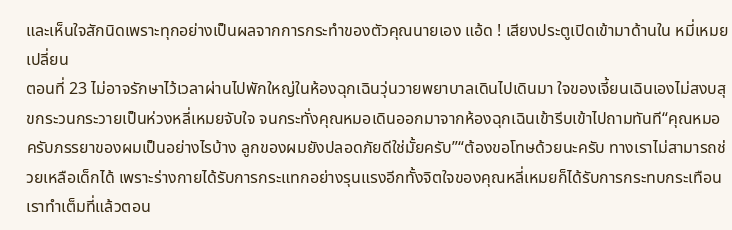และเห็นใจสักนิดเพราะทุกอย่างเป็นผลจากการกระทำของตัวคุณนายเอง แอ้ด ! เสียงประตูเปิดเข้ามาด้านใน หมี่เหมยเปลี่ยน
ตอนที่ 23 ไม่อาจรักษาไว้เวลาผ่านไปพักใหญ่ในห้องฉุกเฉินวุ่นวายพยาบาลเดินไปเดินมา ใจของเจี้ยนเฉินเองไม่สงบสุขกระวนกระวายเป็นห่วงหลี่เหมยจับใจ จนกระทั่งคุณหมอเดินออกมาจากห้องฉุกเฉินเข้ารีบเข้าไปถามทันที“คุณหมอครับภรรยาของผมเป็นอย่างไรบ้าง ลูกของผมยังปลอดภัยดีใช่มั้ยครับ”“ต้องขอโทษด้วยนะครับ ทางเราไม่สามารถช่วยเหลือเด็กได้ เพราะร่างกายได้รับการกระแทกอย่างรุนแรงอีกทั้งจิตใจของคุณหลี่เหมยก็ได้รับการกระทบกระเทือน เราทำเต็มที่แล้วตอน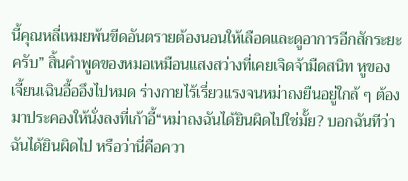นี้คุณหลี่เหมยพ้นขีดอันตรายต้องนอนให้เลือดและดูอาการอีกสักระยะครับ” สิ้นคำพูดของหมอเหมือนแสงสว่างที่เคยเจิดจ้ามืดสนิท หูของเจี้ยนเฉินอื้ออึงไปหมด ร่างกายไร้เรี่ยวแรงจนหม่าถงยืนอยู่ใกล้ ๆ ต้องมาประคองให้นั่งลงที่เก้าอี้“หม่าถงฉันได้ยินผิดไปใช่มั้ย? บอกฉันทีว่าฉันได้ยินผิดไป หรือว่านี่คือควา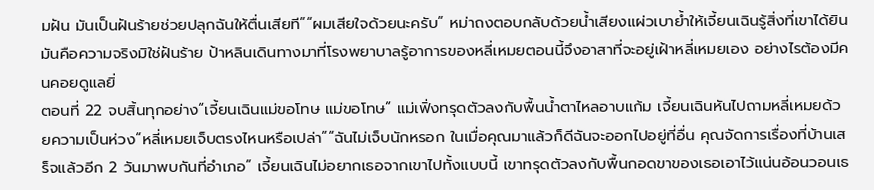มฝัน มันเป็นฝันร้ายช่วยปลุกฉันให้ตื่นเสียที”“ผมเสียใจด้วยนะครับ” หม่าถงตอบกลับด้วยน้ำเสียงแผ่วเบาย้ำให้เจี้ยนเฉินรู้สิ่งที่เขาได้ยินมันคือความจริงมิใช่ฝันร้าย ป้าหลินเดินทางมาที่โรงพยาบาลรู้อาการของหลี่เหมยตอนนี้จึงอาสาที่จะอยู่เฝ้าหลี่เหมยเอง อย่างไรต้องมีคนคอยดูแลยิ่
ตอนที่ 22 จบสิ้นทุกอย่าง“เจี้ยนเฉินแม่ขอโทษ แม่ขอโทษ” แม่เฟิ่งทรุดตัวลงกับพื้นน้ำตาไหลอาบแก้ม เจี้ยนเฉินหันไปถามหลี่เหมยด้วยความเป็นห่วง“หลี่เหมยเจ็บตรงไหนหรือเปล่า”“ฉันไม่เจ็บนักหรอก ในเมื่อคุณมาแล้วก็ดีฉันจะออกไปอยู่ที่อื่น คุณจัดการเรื่องที่บ้านเสร็จแล้วอีก 2 วันมาพบกันที่อำเภอ” เจี้ยนเฉินไม่อยากเธอจากเขาไปทั้งแบบนี้ เขาทรุดตัวลงกับพื้นกอดขาของเธอเอาไว้แน่นอ้อนวอนเธ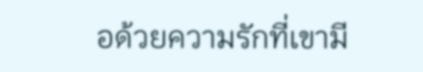อด้วยความรักที่เขามี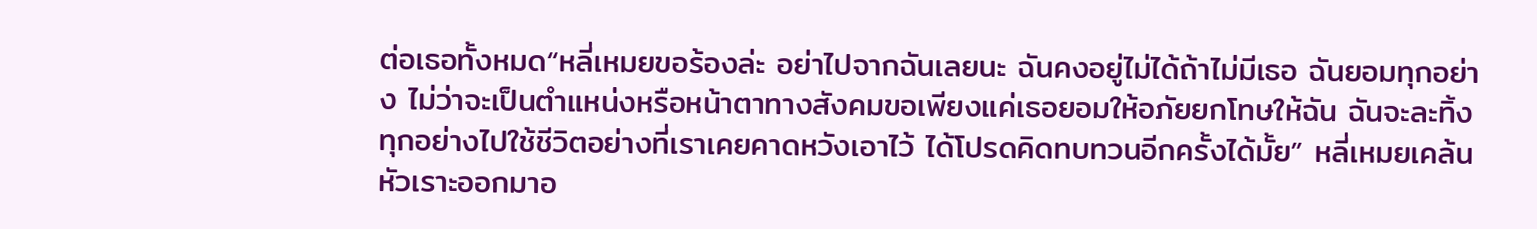ต่อเธอทั้งหมด“หลี่เหมยขอร้องล่ะ อย่าไปจากฉันเลยนะ ฉันคงอยู่ไม่ได้ถ้าไม่มีเธอ ฉันยอมทุกอย่าง ไม่ว่าจะเป็นตำแหน่งหรือหน้าตาทางสังคมขอเพียงแค่เธอยอมให้อภัยยกโทษให้ฉัน ฉันจะละทิ้งทุกอย่างไปใช้ชีวิตอย่างที่เราเคยคาดหวังเอาไว้ ได้โปรดคิดทบทวนอีกครั้งได้มั้ย” หลี่เหมยเคล้นหัวเราะออกมาอ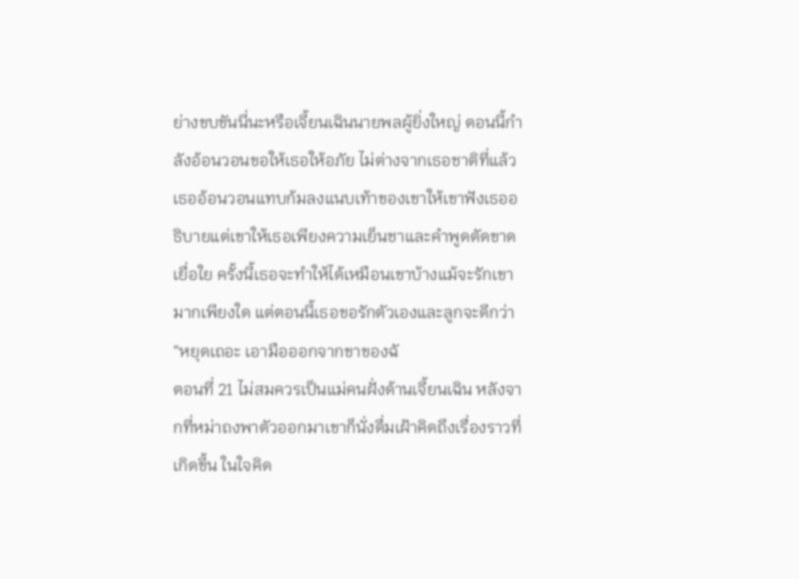ย่างขบขันนี่นะหรือเจี้ยนเฉินนายพลผู้ยิ่งใหญ่ ตอนนี้กำลังอ้อนวอนขอให้เธอให้อภัย ไม่ต่างจากเธอชาติที่แล้วเธออ้อนวอนแทบก้มลงแนบเท้าของเขาให้เขาฟังเธออธิบายแต่เขาให้เธอเพียงความเย็นชาและคำพูดตัดขาดเยื่อใย ครั้งนี้เธอจะทำให้ได้เหมือนเขาบ้างแม้จะรักเขามากเพียงใด แต่ตอนนี้เธอขอรักตัวเองและลูกจะดีกว่า“หยุดเถอะ เอามือออกจากขาของฉั
ตอนที่ 21 ไม่สมควรเป็นแม่คนฝั่งด้านเจี้ยนเฉิน หลังจากที่หม่าถงพาตัวออกมาเขาก็นั่งดื่มเฝ้าคิดถึงเรื่องราวที่เกิดขึ้น ในใจคิด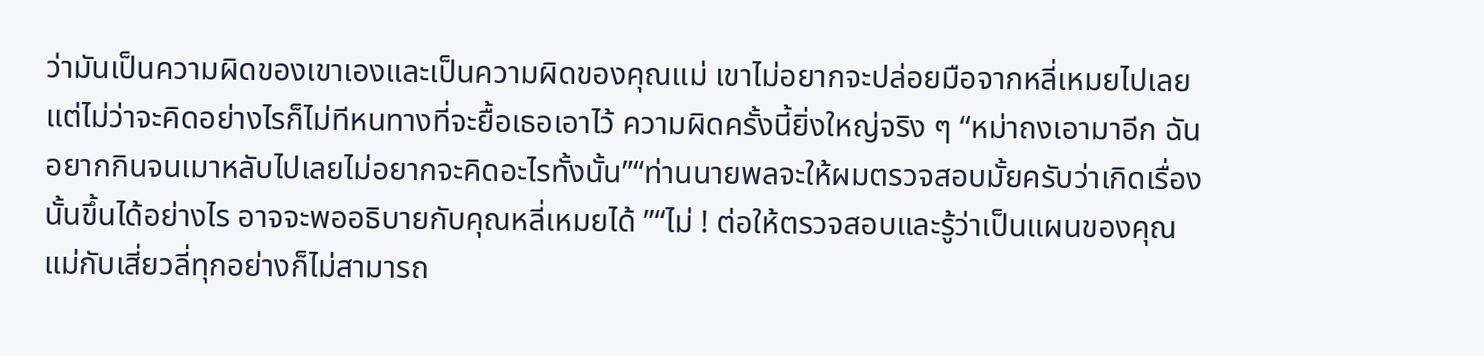ว่ามันเป็นความผิดของเขาเองและเป็นความผิดของคุณแม่ เขาไม่อยากจะปล่อยมือจากหลี่เหมยไปเลย แต่ไม่ว่าจะคิดอย่างไรก็ไม่ทีหนทางที่จะยื้อเธอเอาไว้ ความผิดครั้งนี้ยิ่งใหญ่จริง ๆ “หม่าถงเอามาอีก ฉันอยากกินจนเมาหลับไปเลยไม่อยากจะคิดอะไรทั้งนั้น”“ท่านนายพลจะให้ผมตรวจสอบมั้ยครับว่าเกิดเรื่องนั้นขึ้นได้อย่างไร อาจจะพออธิบายกับคุณหลี่เหมยได้ ”“ไม่ ! ต่อให้ตรวจสอบและรู้ว่าเป็นแผนของคุณแม่กับเสี่ยวลี่ทุกอย่างก็ไม่สามารถ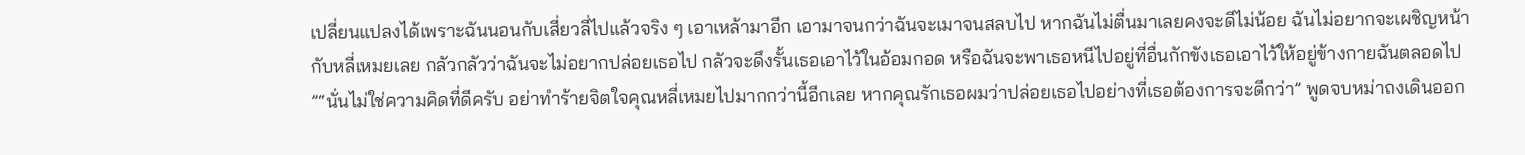เปลี่ยนแปลงได้เพราะฉันนอนกับเสี่ยวลี่ไปแล้วจริง ๆ เอาเหล้ามาอีก เอามาจนกว่าฉันจะเมาจนสลบไป หากฉันไม่ตื่นมาเลยคงจะดีไม่น้อย ฉันไม่อยากจะเผชิญหน้ากับหลี่เหมยเลย กลัวกลัวว่าฉันจะไม่อยากปล่อยเธอไป กลัวจะดึงรั้นเธอเอาไว้ในอ้อมกอด หรือฉันจะพาเธอหนีไปอยู่ที่อื่นกักขังเธอเอาไว้ให้อยู่ข้างกายฉันตลอดไป ”“นั่นไม่ใช่ความคิดที่ดีครับ อย่าทำร้ายจิตใจคุณหลี่เหมยไปมากกว่านี้อีกเลย หากคุณรักเธอผมว่าปล่อยเธอไปอย่างที่เธอต้องการจะดีกว่า” พูดจบหม่าถงเดินออก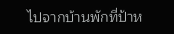ไปจากบ้านพักที่ป้าห